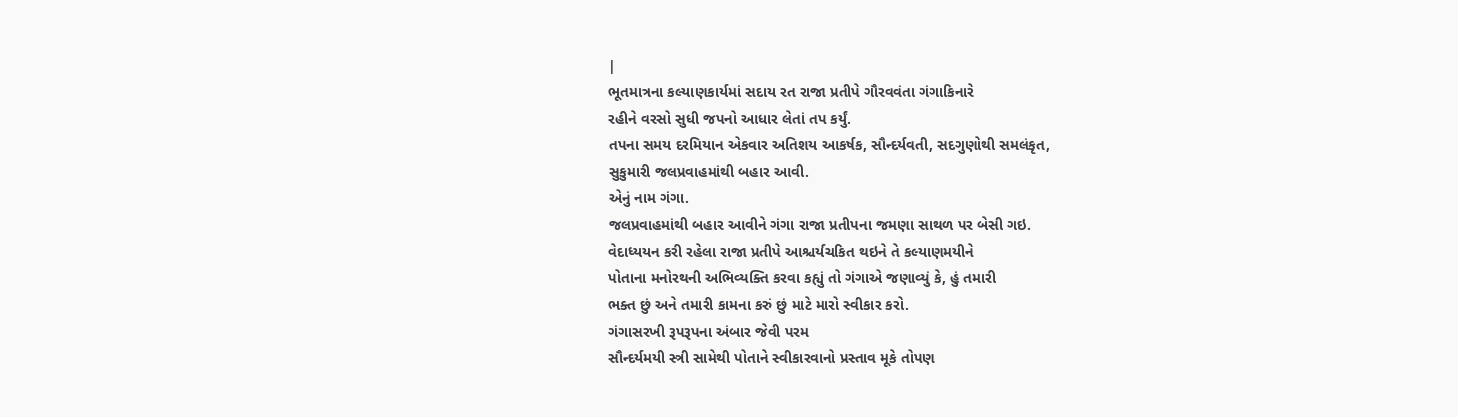|
ભૂતમાત્રના કલ્યાણકાર્યમાં સદાય રત રાજા પ્રતીપે ગૌરવવંતા ગંગાકિનારે
રહીને વરસો સુધી જપનો આધાર લેતાં તપ કર્યું.
તપના સમય દરમિયાન એકવાર અતિશય આકર્ષક, સૌન્દર્યવતી, સદગુણોથી સમલંકૃત,
સુકુમારી જલપ્રવાહમાંથી બહાર આવી.
એનું નામ ગંગા.
જલપ્રવાહમાંથી બહાર આવીને ગંગા રાજા પ્રતીપના જમણા સાથળ પર બેસી ગઇ.
વેદાધ્યયન કરી રહેલા રાજા પ્રતીપે આશ્ચર્યચકિત થઇને તે કલ્યાણમયીને
પોતાના મનોરથની અભિવ્યક્તિ કરવા કહ્યું તો ગંગાએ જણાવ્યું કે, હું તમારી
ભક્ત છું અને તમારી કામના કરું છું માટે મારો સ્વીકાર કરો.
ગંગાસરખી રૂપરૂપના અંબાર જેવી પરમ
સૌન્દર્યમયી સ્ત્રી સામેથી પોતાને સ્વીકારવાનો પ્રસ્તાવ મૂકે તોપણ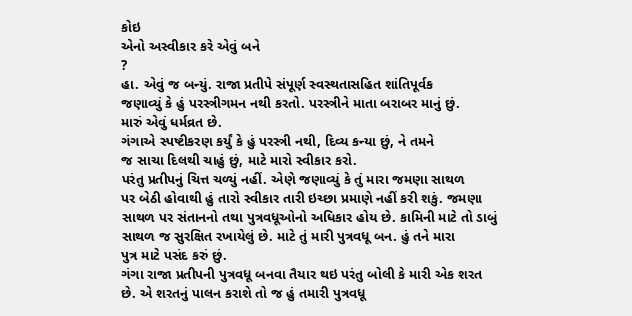કોઇ
એનો અસ્વીકાર કરે એવું બને
?
હા. એવું જ બન્યું. રાજા પ્રતીપે સંપૂર્ણ સ્વસ્થતાસહિત શાંતિપૂર્વક
જણાવ્યું કે હું પરસ્ત્રીગમન નથી કરતો. પરસ્ત્રીને માતા બરાબર માનું છું.
મારું એવું ધર્મવ્રત છે.
ગંગાએ સ્પષ્ટીકરણ કર્યું કે હું પરસ્ત્રી નથી, દિવ્ય કન્યા છું, ને તમને
જ સાચા દિલથી ચાહું છું, માટે મારો સ્વીકાર કરો.
પરંતુ પ્રતીપનું ચિત્ત ચળ્યું નહીં. એણે જણાવ્યું કે તું મારા જમણા સાથળ
પર બેઠી હોવાથી હું તારો સ્વીકાર તારી ઇચ્છા પ્રમાણે નહીં કરી શકું. જમણા
સાથળ પર સંતાનનો તથા પુત્રવધૂઓનો અધિકાર હોય છે. કામિની માટે તો ડાબું
સાથળ જ સુરક્ષિત રખાયેલું છે. માટે તું મારી પુત્રવધૂ બન. હું તને મારા
પુત્ર માટે પસંદ કરું છું.
ગંગા રાજા પ્રતીપની પુત્રવધૂ બનવા તૈયાર થઇ પરંતુ બોલી કે મારી એક શરત
છે. એ શરતનું પાલન કરાશે તો જ હું તમારી પુત્રવધૂ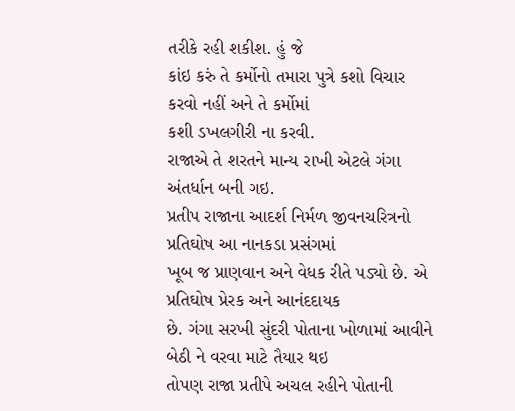તરીકે રહી શકીશ. હું જે
કાંઇ કરું તે કર્મોનો તમારા પુત્રે કશો વિચાર કરવો નહીં અને તે કર્મોમાં
કશી ડખલગીરી ના કરવી.
રાજાએ તે શરતને માન્ય રાખી એટલે ગંગા અંતર્ધાન બની ગઇ.
પ્રતીપ રાજાના આદર્શ નિર્મળ જીવનચરિત્રનો પ્રતિઘોષ આ નાનકડા પ્રસંગમાં
ખૂબ જ પ્રાણવાન અને વેધક રીતે પડ્યો છે. એ પ્રતિઘોષ પ્રેરક અને આનંદદાયક
છે. ગંગા સરખી સુંદરી પોતાના ખોળામાં આવીને બેઠી ને વરવા માટે તૈયાર થઇ
તોપણ રાજા પ્રતીપે અચલ રહીને પોતાની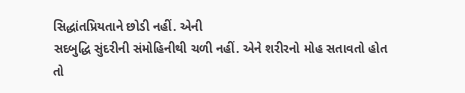સિદ્ધાંતપ્રિયતાને છોડી નહીં. એની
સદબુદ્ધિ સુંદરીની સંમોહિનીથી ચળી નહીં. એને શરીરનો મોહ સતાવતો હોત તો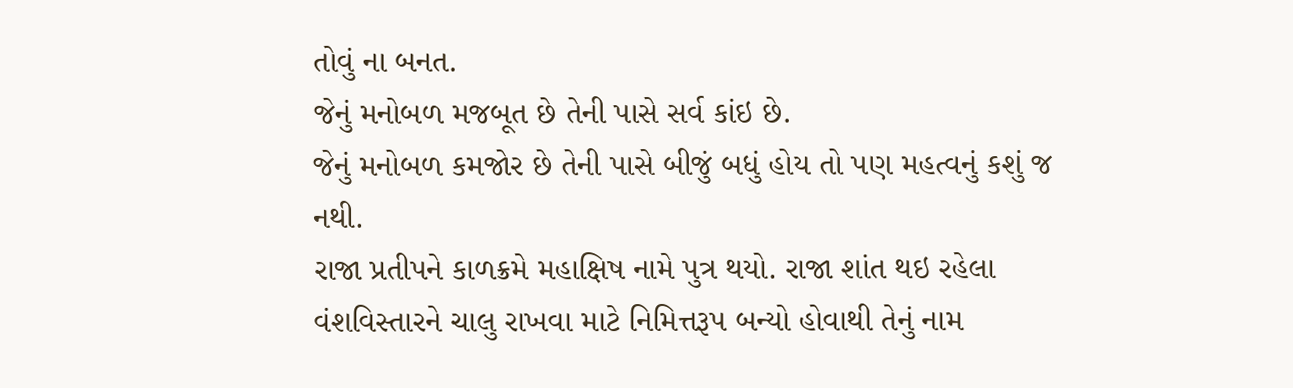તોવું ના બનત.
જેનું મનોબળ મજબૂત છે તેની પાસે સર્વ કાંઇ છે.
જેનું મનોબળ કમજોર છે તેની પાસે બીજું બધું હોય તો પણ મહત્વનું કશું જ
નથી.
રાજા પ્રતીપને કાળક્રમે મહાક્ષિષ નામે પુત્ર થયો. રાજા શાંત થઇ રહેલા
વંશવિસ્તારને ચાલુ રાખવા માટે નિમિત્તરૂપ બન્યો હોવાથી તેનું નામ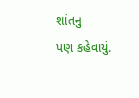શાંતનુ
પણ કહેવાયું.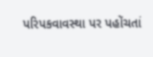પરિપકવાવસ્થા પર પહોંચતાં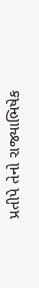પ્રતીપે તેનો રાજ્યાભિષેક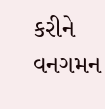કરીને વનગમન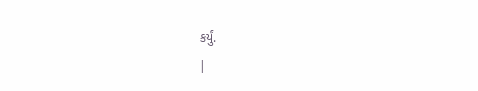કર્યું.
|